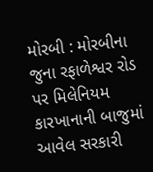મોરબી : મોરબીના જુના રફાળેશ્વર રોડ પર મિલેનિયમ કારખાનાની બાજુમાં આવેલ સરકારી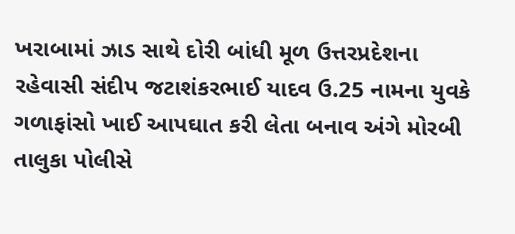ખરાબામાં ઝાડ સાથે દોરી બાંધી મૂળ ઉત્તરપ્રદેશના રહેવાસી સંદીપ જટાશંકરભાઈ યાદવ ઉ.25 નામના યુવકે ગળાફાંસો ખાઈ આપઘાત કરી લેતા બનાવ અંગે મોરબી તાલુકા પોલીસે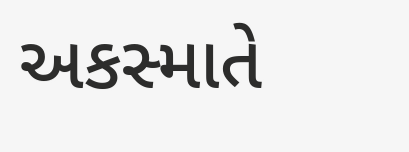અકસ્માતે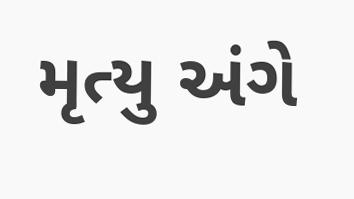મૃત્યુ અંગે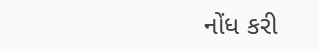નોંધ કરી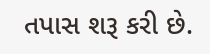તપાસ શરૂ કરી છે.